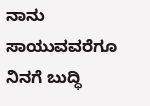ನಾನು ಸಾಯುವವರೆಗೂ ನಿನಗೆ ಬುದ್ಧಿ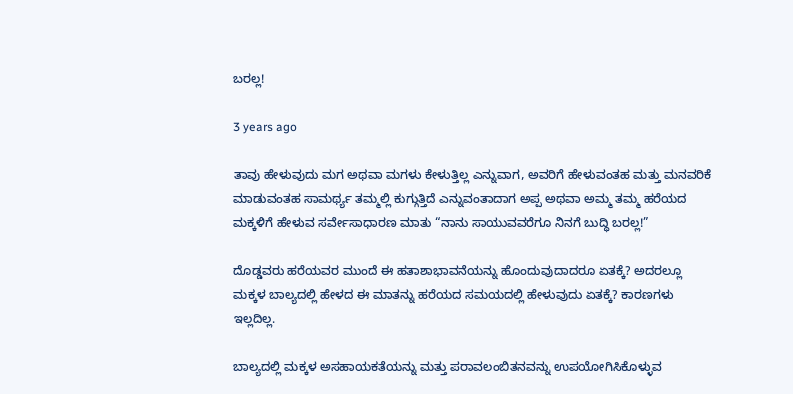ಬರಲ್ಲ!

3 years ago

ತಾವು ಹೇಳುವುದು ಮಗ ಅಥವಾ ಮಗಳು ಕೇಳುತ್ತಿಲ್ಲ ಎನ್ನುವಾಗ, ಅವರಿಗೆ ಹೇಳುವಂತಹ ಮತ್ತು ಮನವರಿಕೆ ಮಾಡುವಂತಹ ಸಾಮರ್ಥ್ಯ ತಮ್ಮಲ್ಲಿ ಕುಗ್ಗುತ್ತಿದೆ ಎನ್ನುವಂತಾದಾಗ ಅಪ್ಪ ಅಥವಾ ಅಮ್ಮ ತಮ್ಮ ಹರೆಯದ ಮಕ್ಕಳಿಗೆ ಹೇಳುವ ಸರ್ವೇಸಾಧಾರಣ ಮಾತು “ನಾನು ಸಾಯುವವರೆಗೂ ನಿನಗೆ ಬುದ್ಧಿ ಬರಲ್ಲ!”

ದೊಡ್ಡವರು ಹರೆಯವರ ಮುಂದೆ ಈ ಹತಾಶಾಭಾವನೆಯನ್ನು ಹೊಂದುವುದಾದರೂ ಏತಕ್ಕೆ? ಅದರಲ್ಲೂ ಮಕ್ಕಳ ಬಾಲ್ಯದಲ್ಲಿ ಹೇಳದ ಈ ಮಾತನ್ನು ಹರೆಯದ ಸಮಯದಲ್ಲಿ ಹೇಳುವುದು ಏತಕ್ಕೆ? ಕಾರಣಗಳು ಇಲ್ಲದಿಲ್ಲ.

ಬಾಲ್ಯದಲ್ಲಿ ಮಕ್ಕಳ ಅಸಹಾಯಕತೆಯನ್ನು ಮತ್ತು ಪರಾವಲಂಬಿತನವನ್ನು ಉಪಯೋಗಿಸಿಕೊಳ್ಳುವ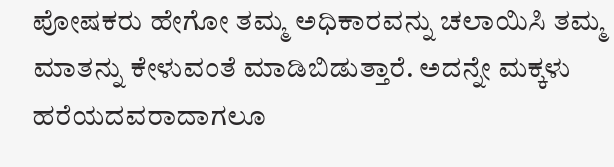ಪೋಷಕರು ಹೇಗೋ ತಮ್ಮ ಅಧಿಕಾರವನ್ನು ಚಲಾಯಿಸಿ ತಮ್ಮ ಮಾತನ್ನು ಕೇಳುವಂತೆ ಮಾಡಿಬಿಡುತ್ತಾರೆ. ಅದನ್ನೇ ಮಕ್ಕಳು ಹರೆಯದವರಾದಾಗಲೂ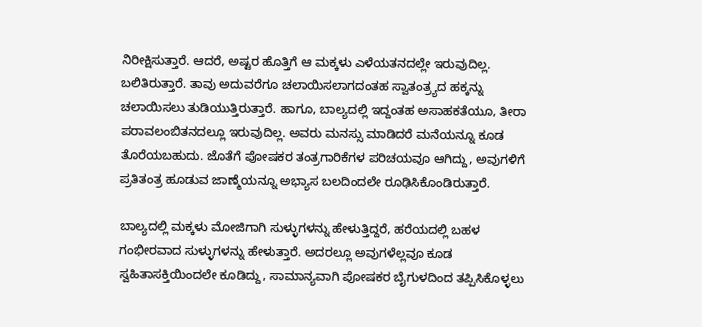ನಿರೀಕ್ಷಿಸುತ್ತಾರೆ. ಆದರೆ, ಅಷ್ಟರ ಹೊತ್ತಿಗೆ ಆ ಮಕ್ಕಳು ಎಳೆಯತನದಲ್ಲೇ ಇರುವುದಿಲ್ಲ. ಬಲಿತಿರುತ್ತಾರೆ. ತಾವು ಅದುವರೆಗೂ ಚಲಾಯಿಸಲಾಗದಂತಹ ಸ್ವಾತಂತ್ರ್ಯದ ಹಕ್ಕನ್ನು ಚಲಾಯಿಸಲು ತುಡಿಯುತ್ತಿರುತ್ತಾರೆ. ಹಾಗೂ, ಬಾಲ್ಯದಲ್ಲಿ ಇದ್ದಂತಹ ಅಸಾಹಕತೆಯೂ, ತೀರಾ ಪರಾವಲಂಬಿತನದಲ್ಲೂ ಇರುವುದಿಲ್ಲ. ಅವರು ಮನಸ್ಸು ಮಾಡಿದರೆ ಮನೆಯನ್ನೂ ಕೂಡ ತೊರೆಯಬಹುದು. ಜೊತೆಗೆ ಪೋಷಕರ ತಂತ್ರಗಾರಿಕೆಗಳ ಪರಿಚಯವೂ ಆಗಿದ್ದು, ಅವುಗಳಿಗೆ ಪ್ರತಿತಂತ್ರ ಹೂಡುವ ಜಾಣ್ಮೆಯನ್ನೂ ಅಭ್ಯಾಸ ಬಲದಿಂದಲೇ ರೂಢಿಸಿಕೊಂಡಿರುತ್ತಾರೆ.

ಬಾಲ್ಯದಲ್ಲಿ ಮಕ್ಕಳು ಮೋಜಿಗಾಗಿ ಸುಳ್ಳುಗಳನ್ನು ಹೇಳುತ್ತಿದ್ದರೆ, ಹರೆಯದಲ್ಲಿ ಬಹಳ ಗಂಭೀರವಾದ ಸುಳ್ಳುಗಳನ್ನು ಹೇಳುತ್ತಾರೆ. ಅದರಲ್ಲೂ ಅವುಗಳೆಲ್ಲವೂ ಕೂಡ ಸ್ವಹಿತಾಸಕ್ತಿಯಿಂದಲೇ ಕೂಡಿದ್ದು, ಸಾಮಾನ್ಯವಾಗಿ ಪೋಷಕರ ಬೈಗುಳದಿಂದ ತಪ್ಪಿಸಿಕೊಳ್ಳಲು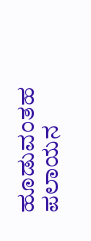ಹೂಡುವಂತಹ ಪಲಾಯನ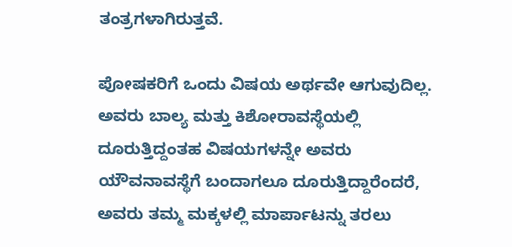ತಂತ್ರಗಳಾಗಿರುತ್ತವೆ.

ಪೋಷಕರಿಗೆ ಒಂದು ವಿಷಯ ಅರ್ಥವೇ ಆಗುವುದಿಲ್ಲ. ಅವರು ಬಾಲ್ಯ ಮತ್ತು ಕಿಶೋರಾವಸ್ಥೆಯಲ್ಲಿ ದೂರುತ್ತಿದ್ದಂತಹ ವಿಷಯಗಳನ್ನೇ ಅವರು ಯೌವನಾವಸ್ಥೆಗೆ ಬಂದಾಗಲೂ ದೂರುತ್ತಿದ್ದಾರೆಂದರೆ, ಅವರು ತಮ್ಮ ಮಕ್ಕಳಲ್ಲಿ ಮಾರ್ಪಾಟನ್ನು ತರಲು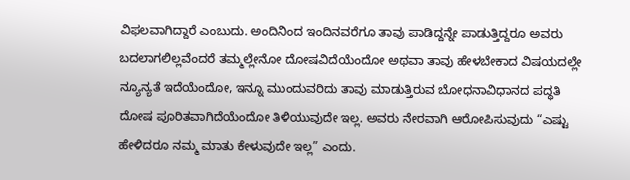ವಿಫಲವಾಗಿದ್ದಾರೆ ಎಂಬುದು. ಅಂದಿನಿಂದ ಇಂದಿನವರೆಗೂ ತಾವು ಪಾಡಿದ್ದನ್ನೇ ಪಾಡುತ್ತಿದ್ದರೂ ಅವರು ಬದಲಾಗಲಿಲ್ಲವೆಂದರೆ ತಮ್ಮಲ್ಲೇನೋ ದೋಷವಿದೆಯೆಂದೋ ಅಥವಾ ತಾವು ಹೇಳಬೇಕಾದ ವಿಷಯದಲ್ಲೇ ನ್ಯೂನ್ಯತೆ ಇದೆಯೆಂದೋ, ಇನ್ನೂ ಮುಂದುವರಿದು ತಾವು ಮಾಡುತ್ತಿರುವ ಬೋಧನಾವಿಧಾನದ ಪದ್ಧತಿ ದೋಷ ಪೂರಿತವಾಗಿದೆಯೆಂದೋ ತಿಳಿಯುವುದೇ ಇಲ್ಲ. ಅವರು ನೇರವಾಗಿ ಆರೋಪಿಸುವುದು “ಎಷ್ಟು ಹೇಳಿದರೂ ನಮ್ಮ ಮಾತು ಕೇಳುವುದೇ ಇಲ್ಲ” ಎಂದು.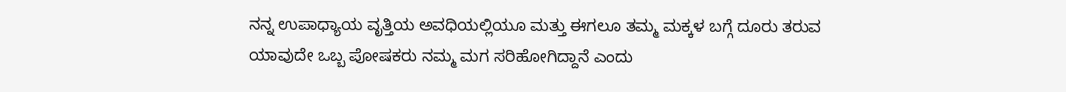ನನ್ನ ಉಪಾಧ್ಯಾಯ ವೃತ್ತಿಯ ಅವಧಿಯಲ್ಲಿಯೂ ಮತ್ತು ಈಗಲೂ ತಮ್ಮ ಮಕ್ಕಳ ಬಗ್ಗೆ ದೂರು ತರುವ ಯಾವುದೇ ಒಬ್ಬ ಪೋಷಕರು ನಮ್ಮ ಮಗ ಸರಿಹೋಗಿದ್ದಾನೆ ಎಂದು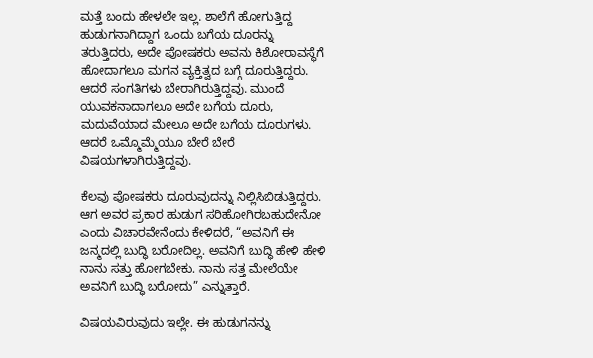ಮತ್ತೆ ಬಂದು ಹೇಳಲೇ ಇಲ್ಲ. ಶಾಲೆಗೆ ಹೋಗುತ್ತಿದ್ದ ಹುಡುಗನಾಗಿದ್ದಾಗ ಒಂದು ಬಗೆಯ ದೂರನ್ನು ತರುತ್ತಿದರು, ಅದೇ ಪೋಷಕರು ಅವನು ಕಿಶೋರಾವಸ್ಥೆಗೆ ಹೋದಾಗಲೂ ಮಗನ ವ್ಯಕ್ತಿತ್ವದ ಬಗ್ಗೆ ದೂರುತ್ತಿದ್ದರು. ಆದರೆ ಸಂಗತಿಗಳು ಬೇರಾಗಿರುತ್ತಿದ್ದವು. ಮುಂದೆ ಯುವಕನಾದಾಗಲೂ ಅದೇ ಬಗೆಯ ದೂರು, ಮದುವೆಯಾದ ಮೇಲೂ ಅದೇ ಬಗೆಯ ದೂರುಗಳು. ಆದರೆ ಒಮ್ಮೊಮ್ಮೆಯೂ ಬೇರೆ ಬೇರೆ ವಿಷಯಗಳಾಗಿರುತ್ತಿದ್ದವು.

ಕೆಲವು ಪೋಷಕರು ದೂರುವುದನ್ನು ನಿಲ್ಲಿಸಿಬಿಡುತ್ತಿದ್ದರು. ಆಗ ಅವರ ಪ್ರಕಾರ ಹುಡುಗ ಸರಿಹೋಗಿರಬಹುದೇನೋ ಎಂದು ವಿಚಾರವೇನೆಂದು ಕೇಳಿದರೆ, “ಅವನಿಗೆ ಈ ಜನ್ಮದಲ್ಲಿ ಬುದ್ಧಿ ಬರೋದಿಲ್ಲ. ಅವನಿಗೆ ಬುದ್ಧಿ ಹೇಳಿ ಹೇಳಿ ನಾನು ಸತ್ತು ಹೋಗಬೇಕು. ನಾನು ಸತ್ತ ಮೇಲೆಯೇ ಅವನಿಗೆ ಬುದ್ಧಿ ಬರೋದು” ಎನ್ನುತ್ತಾರೆ.

ವಿಷಯವಿರುವುದು ಇಲ್ಲೇ. ಈ ಹುಡುಗನನ್ನು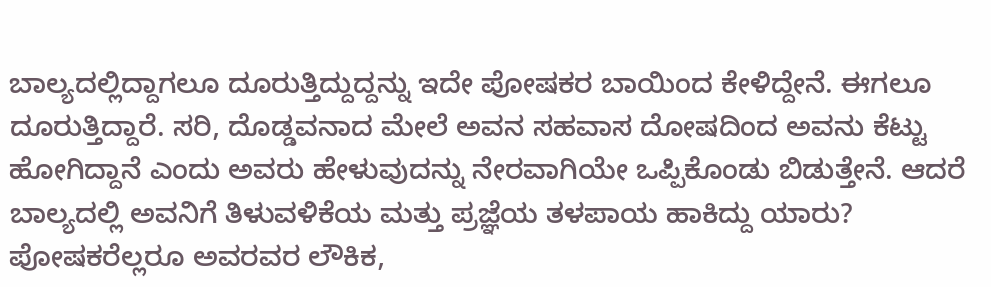ಬಾಲ್ಯದಲ್ಲಿದ್ದಾಗಲೂ ದೂರುತ್ತಿದ್ದುದ್ದನ್ನು ಇದೇ ಪೋಷಕರ ಬಾಯಿಂದ ಕೇಳಿದ್ದೇನೆ. ಈಗಲೂ ದೂರುತ್ತಿದ್ದಾರೆ. ಸರಿ, ದೊಡ್ಡವನಾದ ಮೇಲೆ ಅವನ ಸಹವಾಸ ದೋಷದಿಂದ ಅವನು ಕೆಟ್ಟು ಹೋಗಿದ್ದಾನೆ ಎಂದು ಅವರು ಹೇಳುವುದನ್ನು ನೇರವಾಗಿಯೇ ಒಪ್ಪಿಕೊಂಡು ಬಿಡುತ್ತೇನೆ. ಆದರೆ ಬಾಲ್ಯದಲ್ಲಿ ಅವನಿಗೆ ತಿಳುವಳಿಕೆಯ ಮತ್ತು ಪ್ರಜ್ಞೆಯ ತಳಪಾಯ ಹಾಕಿದ್ದು ಯಾರು? ಪೋಷಕರೆಲ್ಲರೂ ಅವರವರ ಲೌಕಿಕ,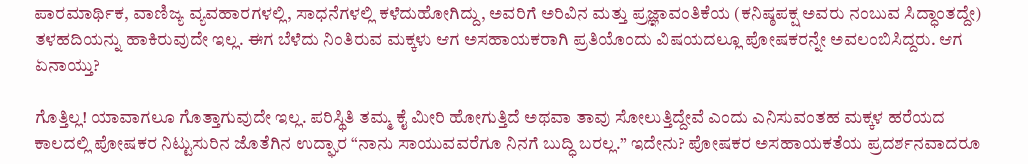ಪಾರಮಾರ್ಥಿಕ, ವಾಣಿಜ್ಯ ವ್ಯವಹಾರಗಳಲ್ಲಿ, ಸಾಧನೆಗಳಲ್ಲಿ ಕಳೆದುಹೋಗಿದ್ದು, ಅವರಿಗೆ ಅರಿವಿನ ಮತ್ತು ಪ್ರಜ್ಞಾವಂತಿಕೆಯ (ಕನಿಷ್ಠಪಕ್ಷ ಅವರು ನಂಬುವ ಸಿದ್ಧಾಂತದ್ದೇ) ತಳಹದಿಯನ್ನು ಹಾಕಿರುವುದೇ ಇಲ್ಲ. ಈಗ ಬೆಳೆದು ನಿಂತಿರುವ ಮಕ್ಕಳು ಆಗ ಅಸಹಾಯಕರಾಗಿ ಪ್ರತಿಯೊಂದು ವಿಷಯದಲ್ಲೂ ಪೋಷಕರನ್ನೇ ಅವಲಂಬಿಸಿದ್ದರು. ಆಗ ಏನಾಯ್ತು?

ಗೊತ್ತಿಲ್ಲ! ಯಾವಾಗಲೂ ಗೊತ್ತಾಗುವುದೇ ಇಲ್ಲ. ಪರಿಸ್ಥಿತಿ ತಮ್ಮ ಕೈ ಮೀರಿ ಹೋಗುತ್ತಿದೆ ಅಥವಾ ತಾವು ಸೋಲುತ್ತಿದ್ದೇವೆ ಎಂದು ಎನಿಸುವಂತಹ ಮಕ್ಕಳ ಹರೆಯದ ಕಾಲದಲ್ಲಿ ಪೋಷಕರ ನಿಟ್ಟುಸುರಿನ ಜೊತೆಗಿನ ಉದ್ಘಾರ “ನಾನು ಸಾಯುವವರೆಗೂ ನಿನಗೆ ಬುದ್ಧಿ ಬರಲ್ಲ.” ಇದೇನು? ಪೋಷಕರ ಅಸಹಾಯಕತೆಯ ಪ್ರದರ್ಶನವಾದರೂ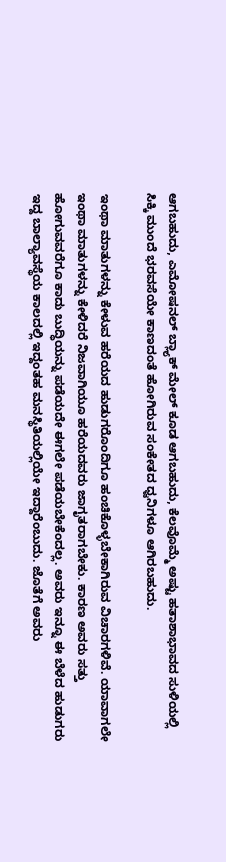ಆಗಬಹುದು, ಎಮೋಷನಲ್ ಬ್ಲ್ಯಾಕ್ ಮೇಲ್ ಕೂಡ ಆಗಬಹುದು, ಕೆಲವೊಮ್ಮೆ ಅಷ್ಟು ಹತಾಶಾಭಾವದ ಸುಳಿಯಲ್ಲಿ ಸಿಕ್ಕಿ ಮುಂದೆ ಭರವಸೆಯೇ ಕಾಣದಂತೆ ಹೋಗಿರುವ ಸಂಕೇತದ ಧ್ವನಿಗಳೂ ಆಗಿರಬಹುದು.

ಇಂಥಾ ಮಾತುಗಳನ್ನು ಕೇಳುವ ಹರೆಯದ ಹುಡುಗರೊಂದಿಗೂ ಹಂಚಿಕೊಳ್ಳಬೇಕಾಗಿರುವ ವಿಚಾರಗಳಿವೆ. ಯಾವಾಗಲೇ ಇಂಥಾ ಮಾತುಗಳನ್ನು ಕೇಳಿದರೆ ನಿಜವಾಗಿಯೂ ಹರೆಯದವರು ಜಾಗೃತರಾಗಬೇಕು. ಕಾರಣ ಅವರು ಸತ್ತು ಹೋಗುವವರೆಗೂ ಕಾದು ಬುದ್ಧಿಯನ್ನು ಪಡೆಯದೇ ಈಗಲೇ ಪಡೆಯಬೇಕೆಂದಲ್ಲ. ಅವರು ಇನ್ನೂ ಈ ಬೆಳೆದ ಹುಡುಗರು ಇದ್ದ ಬಾಲ್ಯಾವಸ್ಥೆಯ ಕಾಲದಲ್ಲಿ ಇದ್ದಂತಹ ಮನಸ್ಥಿತಿಯಲ್ಲಿಯೇ ಇದ್ದಾರೆಂಬುದು. ಜೊತೆಗೆ ಅವರು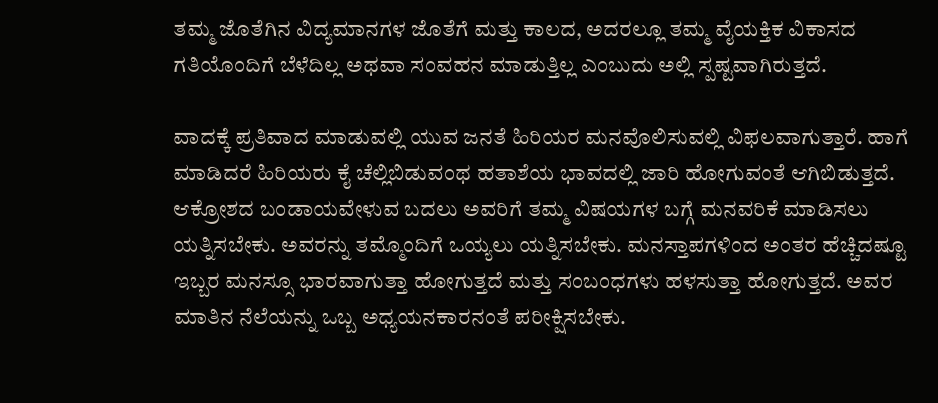ತಮ್ಮ ಜೊತೆಗಿನ ವಿದ್ಯಮಾನಗಳ ಜೊತೆಗೆ ಮತ್ತು ಕಾಲದ, ಅದರಲ್ಲೂ ತಮ್ಮ ವೈಯಕ್ತಿಕ ವಿಕಾಸದ ಗತಿಯೊಂದಿಗೆ ಬೆಳೆದಿಲ್ಲ ಅಥವಾ ಸಂವಹನ ಮಾಡುತ್ತಿಲ್ಲ ಎಂಬುದು ಅಲ್ಲಿ ಸ್ಪಷ್ಟವಾಗಿರುತ್ತದೆ.

ವಾದಕ್ಕೆ ಪ್ರತಿವಾದ ಮಾಡುವಲ್ಲಿ ಯುವ ಜನತೆ ಹಿರಿಯರ ಮನವೊಲಿಸುವಲ್ಲಿ ವಿಫಲವಾಗುತ್ತಾರೆ. ಹಾಗೆ ಮಾಡಿದರೆ ಹಿರಿಯರು ಕೈ ಚೆಲ್ಲಿಬಿಡುವಂಥ ಹತಾಶೆಯ ಭಾವದಲ್ಲಿ ಜಾರಿ ಹೋಗುವಂತೆ ಆಗಿಬಿಡುತ್ತದೆ. ಆಕ್ರೋಶದ ಬಂಡಾಯವೇಳುವ ಬದಲು ಅವರಿಗೆ ತಮ್ಮ ವಿಷಯಗಳ ಬಗ್ಗೆ ಮನವರಿಕೆ ಮಾಡಿಸಲು ಯತ್ನಿಸಬೇಕು. ಅವರನ್ನು ತಮ್ಮೊಂದಿಗೆ ಒಯ್ಯಲು ಯತ್ನಿಸಬೇಕು. ಮನಸ್ತಾಪಗಳಿಂದ ಅಂತರ ಹೆಚ್ಚಿದಷ್ಟೂ ಇಬ್ಬರ ಮನಸ್ಸೂ ಭಾರವಾಗುತ್ತಾ ಹೋಗುತ್ತದೆ ಮತ್ತು ಸಂಬಂಧಗಳು ಹಳಸುತ್ತಾ ಹೋಗುತ್ತದೆ. ಅವರ ಮಾತಿನ ನೆಲೆಯನ್ನು ಒಬ್ಬ ಅಧ್ಯಯನಕಾರನಂತೆ ಪರೀಕ್ಷಿಸಬೇಕು.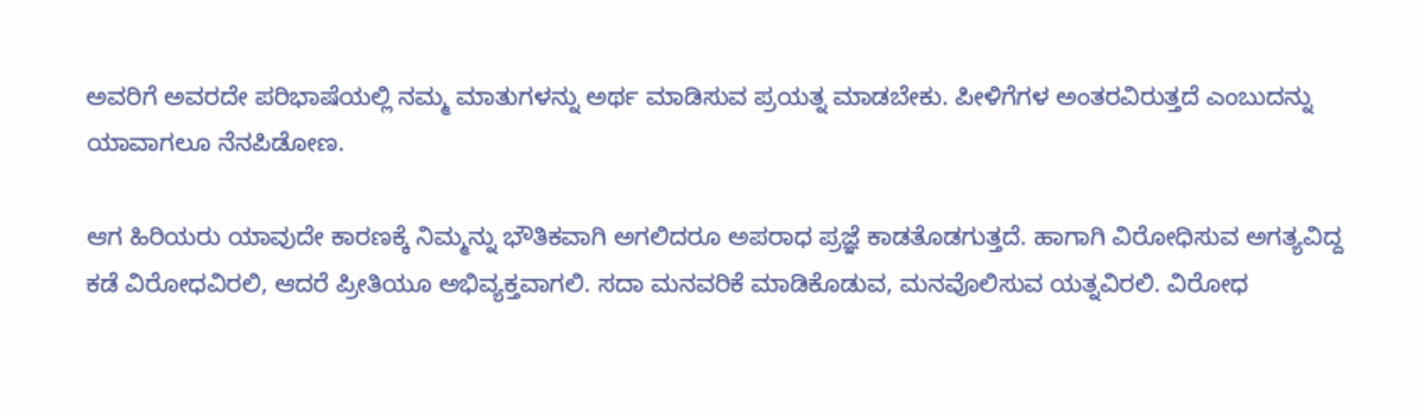ಅವರಿಗೆ ಅವರದೇ ಪರಿಭಾಷೆಯಲ್ಲಿ ನಮ್ಮ ಮಾತುಗಳನ್ನು ಅರ್ಥ ಮಾಡಿಸುವ ಪ್ರಯತ್ನ ಮಾಡಬೇಕು. ಪೀಳಿಗೆಗಳ ಅಂತರವಿರುತ್ತದೆ ಎಂಬುದನ್ನು ಯಾವಾಗಲೂ ನೆನಪಿಡೋಣ.

ಆಗ ಹಿರಿಯರು ಯಾವುದೇ ಕಾರಣಕ್ಕೆ ನಿಮ್ಮನ್ನು ಭೌತಿಕವಾಗಿ ಅಗಲಿದರೂ ಅಪರಾಧ ಪ್ರಜ್ಞೆ ಕಾಡತೊಡಗುತ್ತದೆ. ಹಾಗಾಗಿ ವಿರೋಧಿಸುವ ಅಗತ್ಯವಿದ್ದ ಕಡೆ ವಿರೋಧವಿರಲಿ, ಆದರೆ ಪ್ರೀತಿಯೂ ಅಭಿವ್ಯಕ್ತವಾಗಲಿ. ಸದಾ ಮನವರಿಕೆ ಮಾಡಿಕೊಡುವ, ಮನವೊಲಿಸುವ ಯತ್ನವಿರಲಿ. ವಿರೋಧ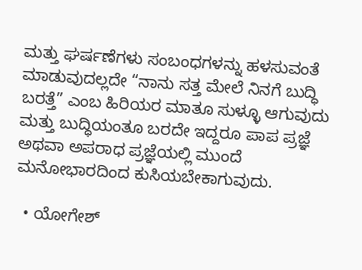ಮತ್ತು ಘರ್ಷಣೆಗಳು ಸಂಬಂಧಗಳನ್ನು ಹಳಸುವಂತೆ ಮಾಡುವುದಲ್ಲದೇ “ನಾನು ಸತ್ತ ಮೇಲೆ ನಿನಗೆ ಬುದ್ಧಿ ಬರತ್ತೆ” ಎಂಬ ಹಿರಿಯರ ಮಾತೂ ಸುಳ್ಳೂ ಆಗುವುದು ಮತ್ತು ಬುದ್ಧಿಯಂತೂ ಬರದೇ ಇದ್ದರೂ ಪಾಪ ಪ್ರಜ್ಞೆ ಅಥವಾ ಅಪರಾಧ ಪ್ರಜ್ಞೆಯಲ್ಲಿ ಮುಂದೆ ಮನೋಭಾರದಿಂದ ಕುಸಿಯಬೇಕಾಗುವುದು.

  • ಯೋಗೇಶ್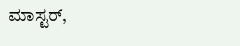ಮಾಸ್ಟರ್,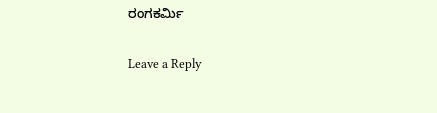ರಂಗಕರ್ಮಿ

Leave a Reply